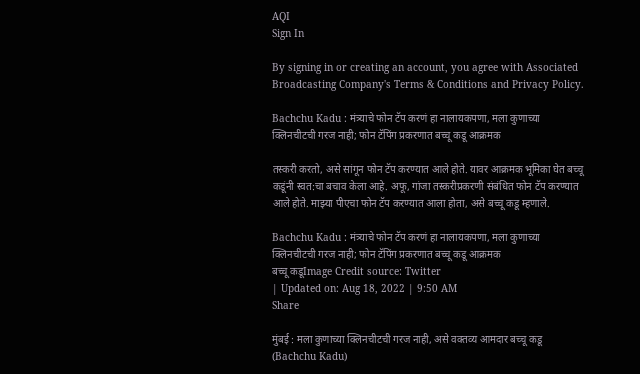AQI
Sign In

By signing in or creating an account, you agree with Associated Broadcasting Company's Terms & Conditions and Privacy Policy.

Bachchu Kadu : मंत्र्याचे फोन टॅप करणं हा नालायकपणा, मला कुणाच्या क्लिनचीटची गरज नाही; फोन टॅपिंग प्रकरणात बच्चू कडू आक्रमक

तस्करी करतो, असे सांगून फोन टॅप करण्यात आले होते. यावर आक्रमक भूमिका घेत बच्चू कडूंनी स्वत:चा बचाव केला आहे. अफू, गांजा तस्करीप्रकरणी संबंधित फोन टॅप करण्यात आले होते. माझ्या पीएचा फोन टॅप करण्यात आला होता, असे बच्चू कडू म्हणाले.

Bachchu Kadu : मंत्र्याचे फोन टॅप करणं हा नालायकपणा, मला कुणाच्या क्लिनचीटची गरज नाही; फोन टॅपिंग प्रकरणात बच्चू कडू आक्रमक
बच्चू कडूImage Credit source: Twitter
| Updated on: Aug 18, 2022 | 9:50 AM
Share

मुंबई : मला कुणाच्या क्लिनचीटची गरज नाही, असे वक्तव्य आमदार बच्चू कडू (Bachchu Kadu)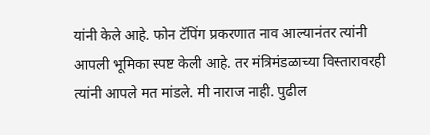यांनी केले आहे. फोन टॅपिंग प्रकरणात नाव आल्यानंतर त्यांनी आपली भूमिका स्पष्ट केली आहे. तर मंत्रिमंडळाच्या विस्तारावरही त्यांनी आपले मत मांडले. मी नाराज नाही. पुढील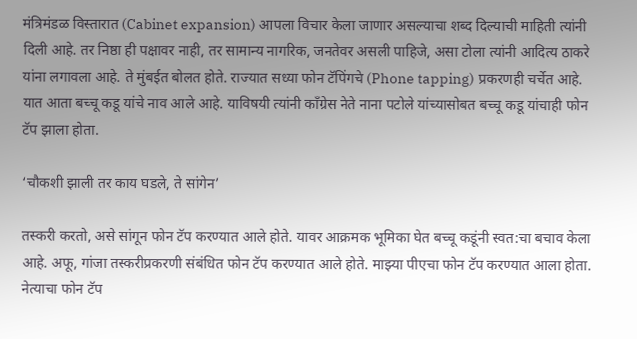मंत्रिमंडळ विस्तारात (Cabinet expansion) आपला विचार केला जाणार असल्याचा शब्द दिल्याची माहिती त्यांनी दिली आहे. तर निष्ठा ही पक्षावर नाही, तर सामान्य नागरिक, जनतेवर असली पाहिजे, असा टोला त्यांनी आदित्य ठाकरे यांना लगावला आहे. ते मुंबईत बोलत होते. राज्यात सध्या फोन टॅपिंगचे (Phone tapping) प्रकरणही चर्चेत आहे. यात आता बच्चू कडू यांचे नाव आले आहे. याविषयी त्यांनी काँग्रेस नेते नाना पटोले यांच्यासोबत बच्चू कडू यांचाही फोन टॅप झाला होता.

‘चौकशी झाली तर काय घडले, ते सांगेन’

तस्करी करतो, असे सांगून फोन टॅप करण्यात आले होते. यावर आक्रमक भूमिका घेत बच्चू कडूंनी स्वत:चा बचाव केला आहे. अफू, गांजा तस्करीप्रकरणी संबंधित फोन टॅप करण्यात आले होते. माझ्या पीएचा फोन टॅप करण्यात आला होता. नेत्याचा फोन टॅप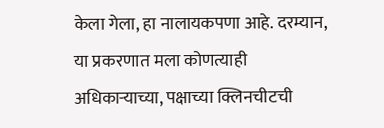केला गेला, हा नालायकपणा आहे. दरम्यान, या प्रकरणात मला कोणत्याही अधिकाऱ्याच्या, पक्षाच्या क्लिनचीटची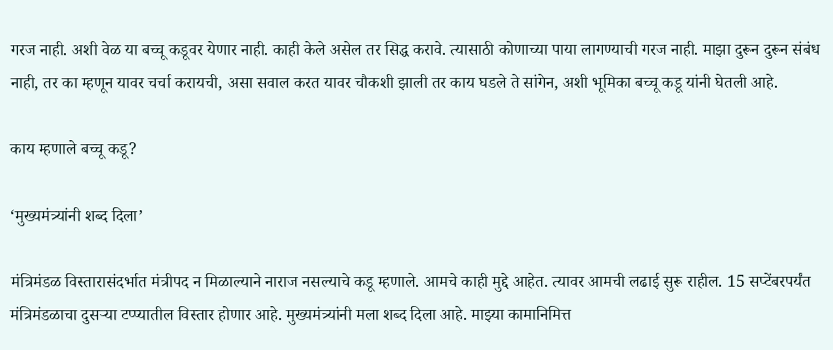गरज नाही. अशी वेळ या बच्चू कडूवर येणार नाही. काही केले असेल तर सिद्ध करावे. त्यासाठी कोणाच्या पाया लागण्याची गरज नाही. माझा दुरून दुरून संबंध नाही, तर का म्हणून यावर चर्चा करायची, असा सवाल करत यावर चौकशी झाली तर काय घडले ते सांगेन, अशी भूमिका बच्चू कडू यांनी घेतली आहे.

काय म्हणाले बच्चू कडू?

‘मुख्यमंत्र्यांनी शब्द दिला’

मंत्रिमंडळ विस्तारासंदर्भात मंत्रीपद न मिळाल्याने नाराज नसल्याचे कडू म्हणाले. आमचे काही मुद्दे आहेत. त्यावर आमची लढाई सुरू राहील. 15 सप्टेंबरपर्यंत मंत्रिमंडळाचा दुसऱ्या टप्प्यातील विस्तार होणार आहे. मुख्यमंत्र्यांनी मला शब्द दिला आहे. माझ्या कामानिमित्त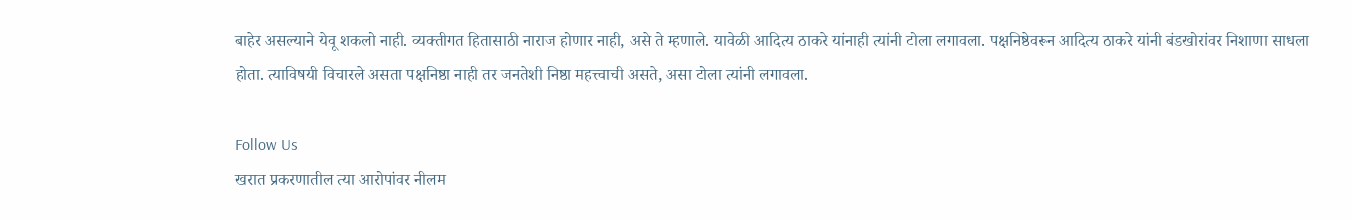बाहेर असल्याने येवू शकलो नाही. व्यक्तीगत हितासाठी नाराज होणार नाही, असे ते म्हणाले. यावेळी आदित्य ठाकरे यांनाही त्यांनी टोला लगावला. पक्षनिष्ठेवरून आदित्य ठाकरे यांनी बंडखोरांवर निशाणा साधला होता. त्याविषयी विचारले असता पक्षनिष्ठा नाही तर जनतेशी निष्ठा महत्त्वाची असते, असा टोला त्यांनी लगावला.

Follow Us
खरात प्रकरणातील त्या आरोपांवर नीलम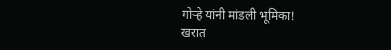गोऱ्हे यांनी मांडली भूमिका!
खरात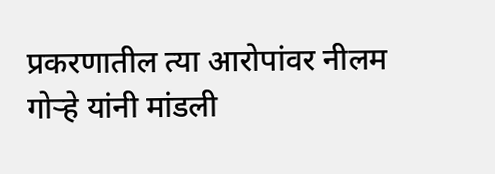प्रकरणातील त्या आरोपांवर नीलम गोऱ्हे यांनी मांडली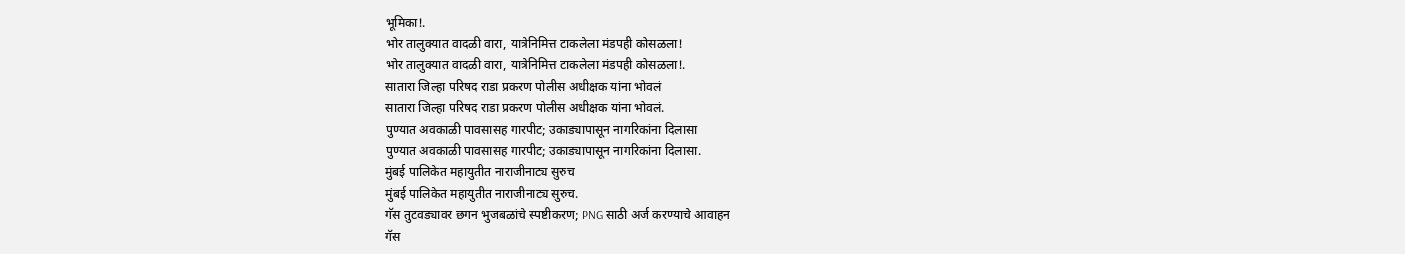भूमिका!.
भोर तालुक्यात वादळी वारा, यात्रेनिमित्त टाकलेला मंडपही कोसळला!
भोर तालुक्यात वादळी वारा, यात्रेनिमित्त टाकलेला मंडपही कोसळला!.
सातारा जिल्हा परिषद राडा प्रकरण पोलीस अधीक्षक यांना भोवलं
सातारा जिल्हा परिषद राडा प्रकरण पोलीस अधीक्षक यांना भोवलं.
पुण्यात अवकाळी पावसासह गारपीट; उकाड्यापासून नागरिकांना दिलासा
पुण्यात अवकाळी पावसासह गारपीट; उकाड्यापासून नागरिकांना दिलासा.
मुंबई पालिकेत महायुतीत नाराजीनाट्य सुरुच
मुंबई पालिकेत महायुतीत नाराजीनाट्य सुरुच.
गॅस तुटवड्यावर छगन भुजबळांचे स्पष्टीकरण; PNG साठी अर्ज करण्याचे आवाहन
गॅस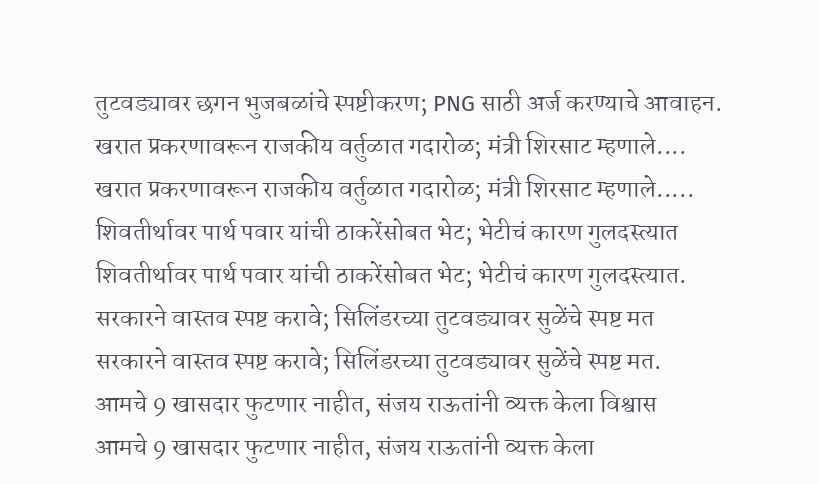तुटवड्यावर छगन भुजबळांचे स्पष्टीकरण; PNG साठी अर्ज करण्याचे आवाहन.
खरात प्रकरणावरून राजकीय वर्तुळात गदारोळ; मंत्री शिरसाट म्हणाले....
खरात प्रकरणावरून राजकीय वर्तुळात गदारोळ; मंत्री शिरसाट म्हणाले.....
शिवतीर्थावर पार्थ पवार यांची ठाकरेंसोबत भेट; भेटीचं कारण गुलदस्त्यात
शिवतीर्थावर पार्थ पवार यांची ठाकरेंसोबत भेट; भेटीचं कारण गुलदस्त्यात.
सरकारने वास्तव स्पष्ट करावे; सिलिंडरच्या तुटवड्यावर सुळेंचे स्पष्ट मत
सरकारने वास्तव स्पष्ट करावे; सिलिंडरच्या तुटवड्यावर सुळेंचे स्पष्ट मत.
आमचे 9 खासदार फुटणार नाहीत, संजय राऊतांनी व्यक्त केला विश्वास
आमचे 9 खासदार फुटणार नाहीत, संजय राऊतांनी व्यक्त केला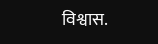विश्वास.